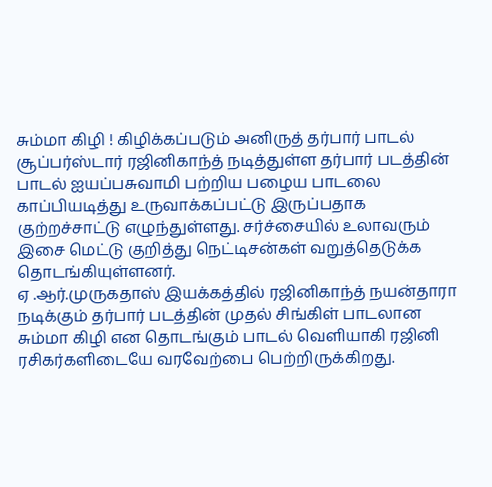சும்மா கிழி ! கிழிக்கப்படும் அனிருத் தர்பார் பாடல்
சூப்பர்ஸ்டார் ரஜினிகாந்த் நடித்துள்ள தர்பார் படத்தின் பாடல் ஐயப்பசுவாமி பற்றிய பழைய பாடலை காப்பியடித்து உருவாக்கப்பட்டு இருப்பதாக குற்றச்சாட்டு எழுந்துள்ளது. சர்ச்சையில் உலாவரும் இசை மெட்டு குறித்து நெட்டிசன்கள் வறுத்தெடுக்க தொடங்கியுள்ளனர்.
ஏ .ஆர்.முருகதாஸ் இயக்கத்தில் ரஜினிகாந்த் நயன்தாரா நடிக்கும் தர்பார் படத்தின் முதல் சிங்கிள் பாடலான சும்மா கிழி என தொடங்கும் பாடல் வெளியாகி ரஜினி ரசிகர்களிடையே வரவேற்பை பெற்றிருக்கிறது.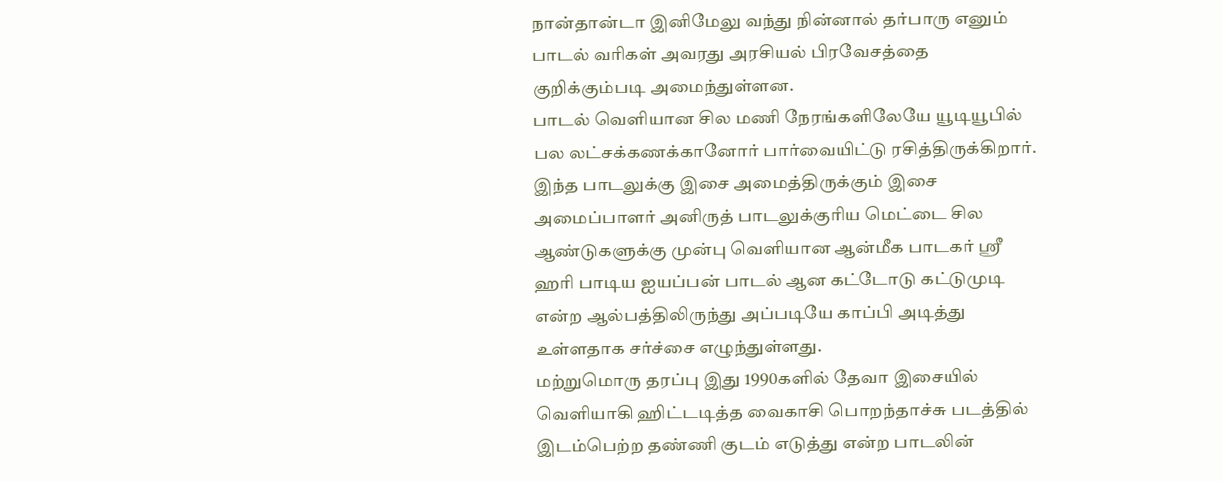நான்தான்டா இனிமேலு வந்து நின்னால் தர்பாரு எனும் பாடல் வரிகள் அவரது அரசியல் பிரவேசத்தை குறிக்கும்படி அமைந்துள்ளன.
பாடல் வெளியான சில மணி நேரங்களிலேயே யூடியூபில் பல லட்சக்கணக்கானோர் பார்வையிட்டு ரசித்திருக்கிறார். இந்த பாடலுக்கு இசை அமைத்திருக்கும் இசை அமைப்பாளர் அனிருத் பாடலுக்குரிய மெட்டை சில ஆண்டுகளுக்கு முன்பு வெளியான ஆன்மீக பாடகர் ஸ்ரீ ஹரி பாடிய ஐயப்பன் பாடல் ஆன கட்டோடு கட்டுமுடி என்ற ஆல்பத்திலிருந்து அப்படியே காப்பி அடித்து உள்ளதாக சர்ச்சை எழுந்துள்ளது.
மற்றுமொரு தரப்பு இது 1990களில் தேவா இசையில் வெளியாகி ஹிட்டடித்த வைகாசி பொறந்தாச்சு படத்தில் இடம்பெற்ற தண்ணி குடம் எடுத்து என்ற பாடலின்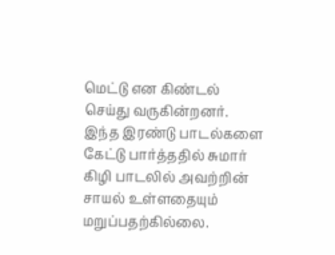மெட்டு என கிண்டல் செய்து வருகின்றனர். இந்த இரண்டு பாடல்களை கேட்டு பார்த்ததில் சுமார் கிழி பாடலில் அவற்றின் சாயல் உள்ளதையும் மறுப்பதற்கில்லை.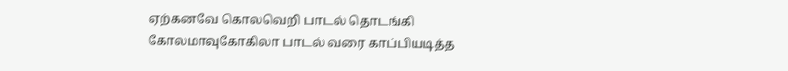ஏற்கனவே கொலவெறி பாடல் தொடங்கி கோலமாவுகோகிலா பாடல் வரை காப்பியடித்த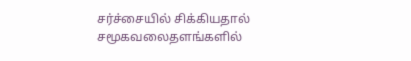சர்ச்சையில் சிக்கியதால் சமூகவலைதளங்களில்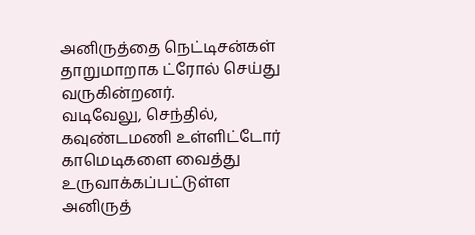அனிருத்தை நெட்டிசன்கள் தாறுமாறாக ட்ரோல் செய்து வருகின்றனர்.
வடிவேலு, செந்தில், கவுண்டமணி உள்ளிட்டோர் காமெடிகளை வைத்து உருவாக்கப்பட்டுள்ள அனிருத்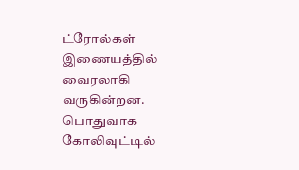ட்ரோல்கள் இணையத்தில் வைரலாகி வருகின்றன. பொதுவாக கோலிவுட்டில்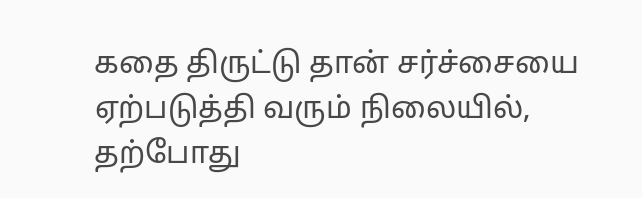கதை திருட்டு தான் சர்ச்சையை ஏற்படுத்தி வரும் நிலையில், தற்போது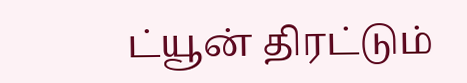ட்யூன் திரட்டும்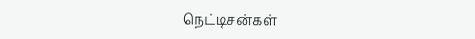நெட்டிசன்கள்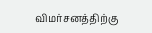விமர்சனத்திற்கு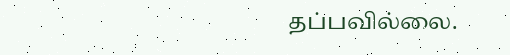தப்பவில்லை.